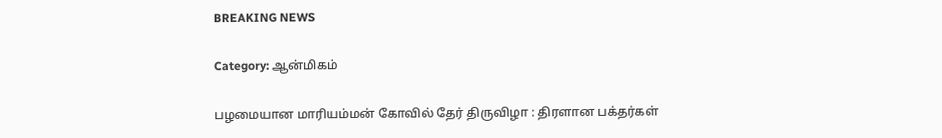BREAKING NEWS

Category: ஆன்மிகம்

பழமையான மாரியம்மன் கோவில் தேர் திருவிழா : திரளான பக்தர்கள்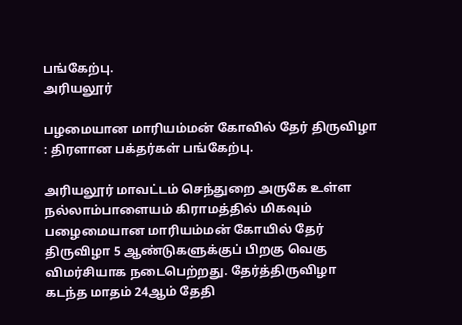பங்கேற்பு.
அரியலூர்

பழமையான மாரியம்மன் கோவில் தேர் திருவிழா : திரளான பக்தர்கள் பங்கேற்பு.

அரியலூர் மாவட்டம் செந்துறை அருகே உள்ள நல்லாம்பாளையம் கிராமத்தில் மிகவும் பழைமையான மாரியம்மன் கோயில் தேர் திருவிழா 5 ஆண்டுகளுக்குப் பிறகு வெகு விமர்சியாக நடைபெற்றது. தேர்த்திருவிழா கடந்த மாதம் 24ஆம் தேதி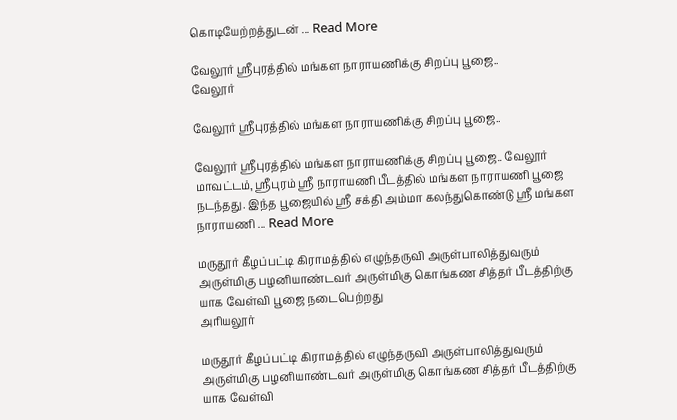கொடியேற்றத்துடன் ... Read More

வேலூர் ஸ்ரீபுரத்தில் மங்கள நாராயணிக்கு சிறப்பு பூஜை..
வேலூர்

வேலூர் ஸ்ரீபுரத்தில் மங்கள நாராயணிக்கு சிறப்பு பூஜை..

வேலூர் ஸ்ரீபுரத்தில் மங்கள நாராயணிக்கு சிறப்பு பூஜை.. வேலூர் மாவட்டம், ஸ்ரீபுரம் ஸ்ரீ நாராயணி பீடத்தில் மங்கள நாராயணி பூஜை நடந்தது. இந்த பூஜையில் ஸ்ரீ சக்தி அம்மா கலந்துகொண்டு ஸ்ரீ மங்கள நாராயணி ... Read More

மருதூர் கீழப்பட்டி கிராமத்தில் எழுந்தருவி அருள்பாலித்துவரும் அருள்மிகு பழனியாண்டவர் அருள்மிகு கொங்கண சித்தர் பீடத்திற்கு யாக வேள்வி பூஜை நடைபெற்றது
அரியலூர்

மருதூர் கீழப்பட்டி கிராமத்தில் எழுந்தருவி அருள்பாலித்துவரும் அருள்மிகு பழனியாண்டவர் அருள்மிகு கொங்கண சித்தர் பீடத்திற்கு யாக வேள்வி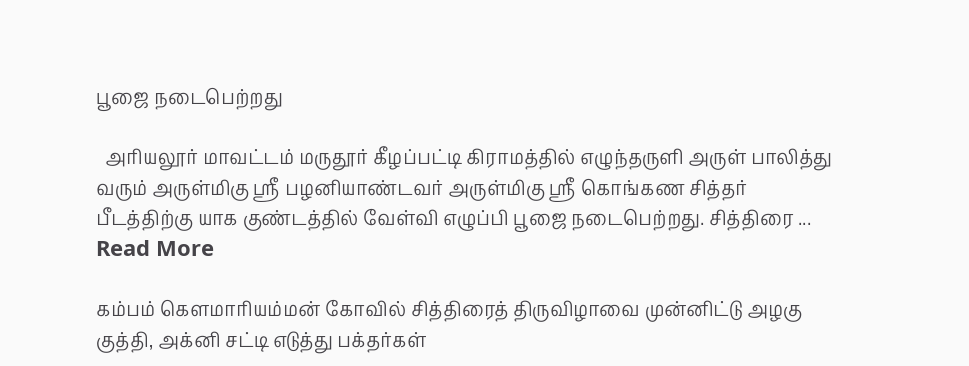பூஜை நடைபெற்றது

  அரியலூர் மாவட்டம் மருதூர் கீழப்பட்டி கிராமத்தில் எழுந்தருளி அருள் பாலித்து வரும் அருள்மிகு ஸ்ரீ பழனியாண்டவர் அருள்மிகு ஸ்ரீ கொங்கண சித்தர் பீடத்திற்கு யாக குண்டத்தில் வேள்வி எழுப்பி பூஜை நடைபெற்றது. சித்திரை ... Read More

கம்பம் கௌமாரியம்மன் கோவில் சித்திரைத் திருவிழாவை முன்னிட்டு அழகு குத்தி, அக்னி சட்டி எடுத்து பக்தர்கள்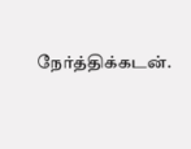நேர்த்திக்கடன்.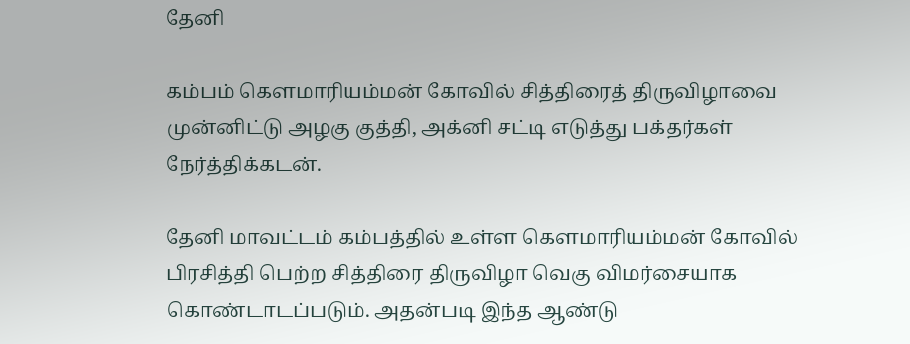தேனி

கம்பம் கௌமாரியம்மன் கோவில் சித்திரைத் திருவிழாவை முன்னிட்டு அழகு குத்தி, அக்னி சட்டி எடுத்து பக்தர்கள் நேர்த்திக்கடன்.

தேனி மாவட்டம் கம்பத்தில் உள்ள கௌமாரியம்மன் கோவில் பிரசித்தி பெற்ற சித்திரை திருவிழா வெகு விமர்சையாக கொண்டாடப்படும். அதன்படி இந்த ஆண்டு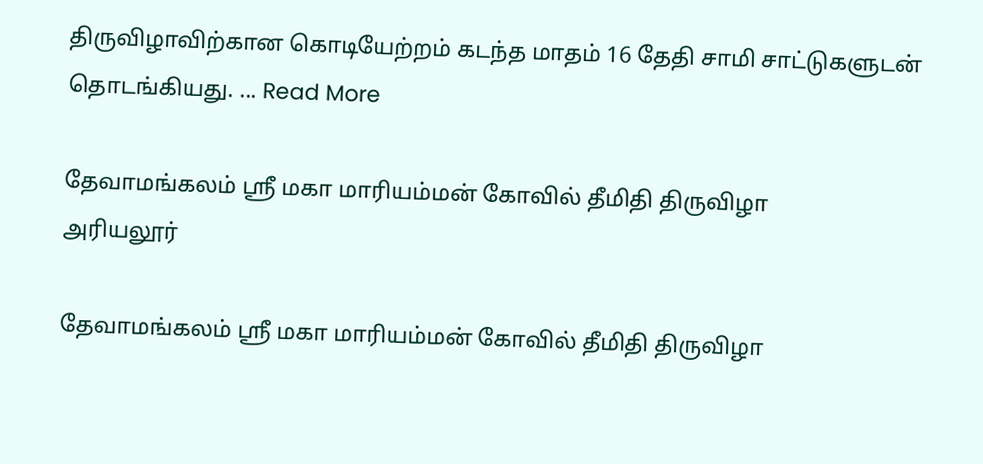திருவிழாவிற்கான கொடியேற்றம் கடந்த மாதம் 16 தேதி சாமி சாட்டுகளுடன் தொடங்கியது. ... Read More

தேவாமங்கலம் ஸ்ரீ மகா மாரியம்மன் கோவில் தீமிதி திருவிழா
அரியலூர்

தேவாமங்கலம் ஸ்ரீ மகா மாரியம்மன் கோவில் தீமிதி திருவிழா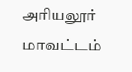அரியலூர் மாவட்டம்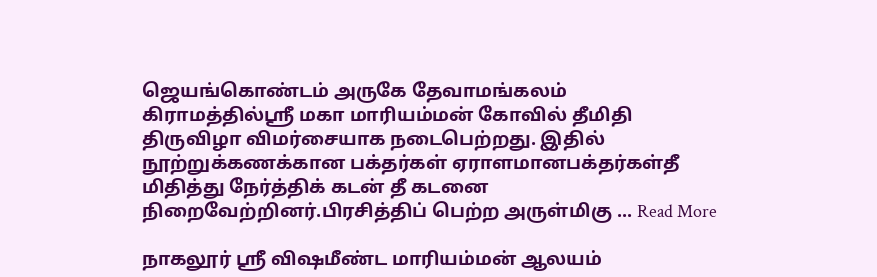ஜெயங்கொண்டம் அருகே தேவாமங்கலம் கிராமத்தில்ஸ்ரீ மகா மாரியம்மன் கோவில் தீமிதி திருவிழா விமர்சையாக நடைபெற்றது. இதில் நூற்றுக்கணக்கான பக்தர்கள் ஏராளமானபக்தர்கள்தீ மிதித்து நேர்த்திக் கடன் தீ கடனை நிறைவேற்றினர்.பிரசித்திப் பெற்ற அருள்மிகு ... Read More

நாகலூர் ஸ்ரீ விஷமீண்ட மாரியம்மன் ஆலயம்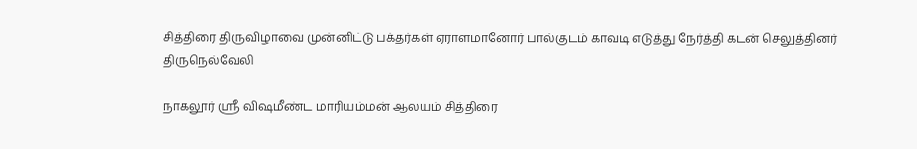சித்திரை திருவிழாவை முன்னிட்டு பக்தர்கள் ஏராளமானோர் பால்குடம் காவடி எடுத்து நேர்த்தி கடன் செலுத்தினர்
திருநெல்வேலி

நாகலூர் ஸ்ரீ விஷமீண்ட மாரியம்மன் ஆலயம் சித்திரை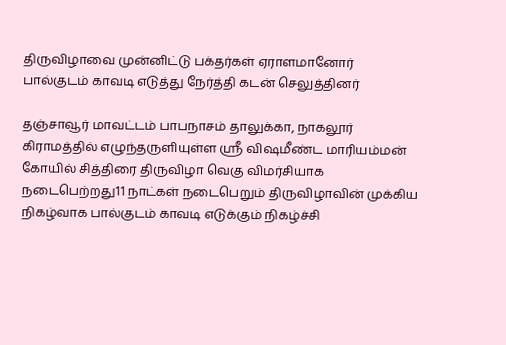திருவிழாவை முன்னிட்டு பக்தர்கள் ஏராளமானோர் பால்குடம் காவடி எடுத்து நேர்த்தி கடன் செலுத்தினர்

தஞ்சாவூர் மாவட்டம் பாபநாசம் தாலுக்கா, நாகலூர் கிராமத்தில் எழுந்தருளியுள்ள ஸ்ரீ விஷமீண்ட மாரியம்மன் கோயில் சித்திரை திருவிழா வெகு விமர்சியாக நடைபெற்றது11 நாட்கள் நடைபெறும் திருவிழாவின் முக்கிய நிகழ்வாக பால்குடம் காவடி எடுக்கும் நிகழ்ச்சி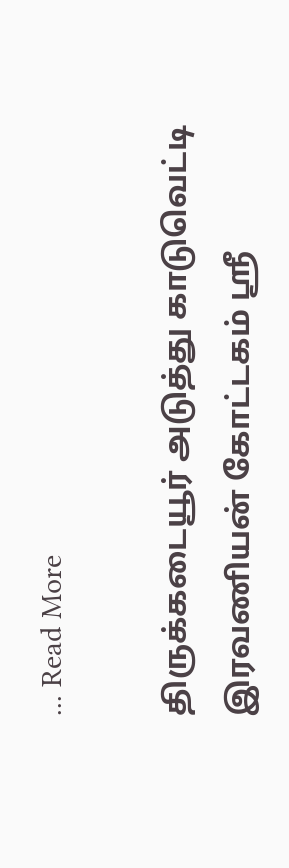... Read More

திருக்கடையூர் அடுத்து காடுவெட்டி இரவணியன் கோட்டகம் ஸ்ரீ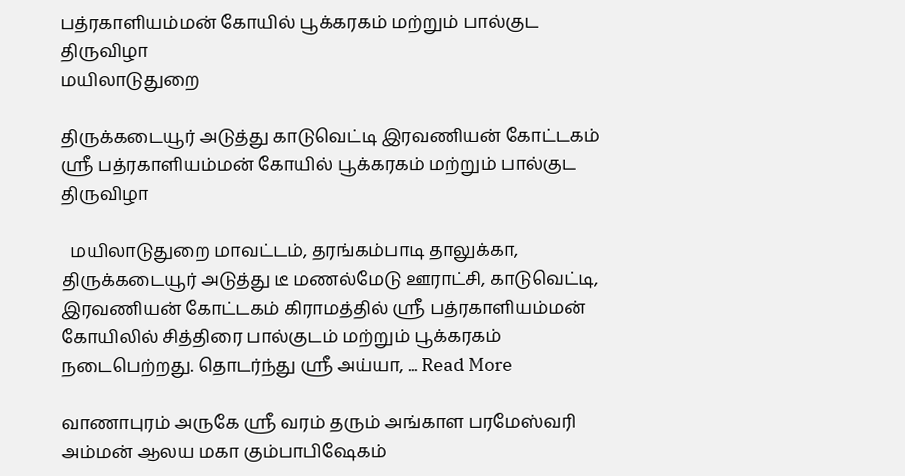பத்ரகாளியம்மன் கோயில் பூக்கரகம் மற்றும் பால்குட திருவிழா
மயிலாடுதுறை

திருக்கடையூர் அடுத்து காடுவெட்டி இரவணியன் கோட்டகம் ஸ்ரீ பத்ரகாளியம்மன் கோயில் பூக்கரகம் மற்றும் பால்குட திருவிழா

  மயிலாடுதுறை மாவட்டம், தரங்கம்பாடி தாலுக்கா, திருக்கடையூர் அடுத்து டீ மணல்மேடு ஊராட்சி, காடுவெட்டி, இரவணியன் கோட்டகம் கிராமத்தில் ஸ்ரீ பத்ரகாளியம்மன் கோயிலில் சித்திரை பால்குடம் மற்றும் பூக்கரகம் நடைபெற்றது. தொடர்ந்து ஸ்ரீ அய்யா, ... Read More

வாணாபுரம் அருகே ஸ்ரீ வரம் தரும் அங்காள பரமேஸ்வரி அம்மன் ஆலய மகா கும்பாபிஷேகம்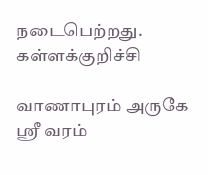நடைபெற்றது.
கள்ளக்குறிச்சி

வாணாபுரம் அருகே ஸ்ரீ வரம்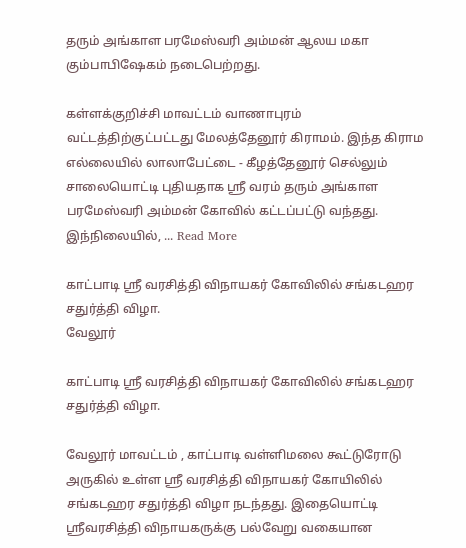தரும் அங்காள பரமேஸ்வரி அம்மன் ஆலய மகா கும்பாபிஷேகம் நடைபெற்றது.

கள்ளக்குறிச்சி மாவட்டம் வாணாபுரம் வட்டத்திற்குட்பட்டது மேலத்தேனூர் கிராமம். இந்த கிராம எல்லையில் லாலாபேட்டை - கீழத்தேனூர் செல்லும் சாலையொட்டி புதியதாக ஸ்ரீ வரம் தரும் அங்காள பரமேஸ்வரி அம்மன் கோவில் கட்டப்பட்டு வந்தது. இந்நிலையில், ... Read More

காட்பாடி ஸ்ரீ வரசித்தி விநாயகர் கோவிலில் சங்கடஹர சதுர்த்தி விழா.
வேலூர்

காட்பாடி ஸ்ரீ வரசித்தி விநாயகர் கோவிலில் சங்கடஹர சதுர்த்தி விழா.

வேலூர் மாவட்டம் , காட்பாடி வள்ளிமலை கூட்டுரோடு அருகில் உள்ள ஸ்ரீ வரசித்தி விநாயகர் கோயிலில் சங்கடஹர சதுர்த்தி விழா நடந்தது. இதையொட்டி ஸ்ரீவரசித்தி விநாயகருக்கு பல்வேறு வகையான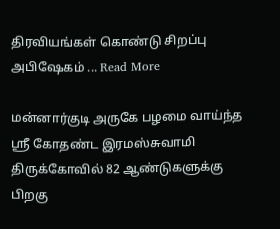திரவியங்கள் கொண்டு சிறப்பு அபிஷேகம் ... Read More

மன்னார்குடி அருகே பழமை வாய்ந்த ஸ்ரீ கோதண்ட இரமஸ்சுவாமி திருக்கோவில் 82 ஆண்டுகளுக்கு பிறகு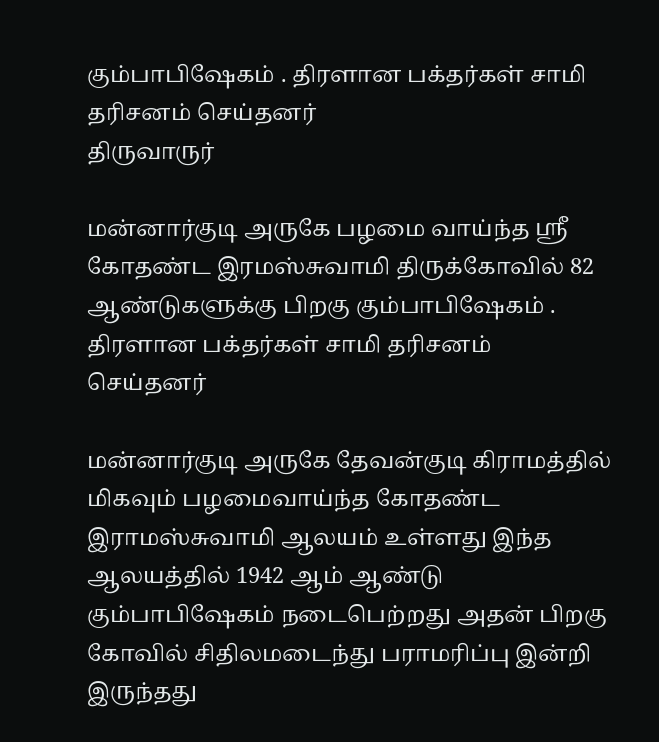கும்பாபிஷேகம் . திரளான பக்தர்கள் சாமி தரிசனம் செய்தனர்
திருவாருர்

மன்னார்குடி அருகே பழமை வாய்ந்த ஸ்ரீ கோதண்ட இரமஸ்சுவாமி திருக்கோவில் 82 ஆண்டுகளுக்கு பிறகு கும்பாபிஷேகம் . திரளான பக்தர்கள் சாமி தரிசனம் செய்தனர்

மன்னார்குடி அருகே தேவன்குடி கிராமத்தில் மிகவும் பழமைவாய்ந்த கோதண்ட இராமஸ்சுவாமி ஆலயம் உள்ளது இந்த ஆலயத்தில் 1942 ஆம் ஆண்டு கும்பாபிஷேகம் நடைபெற்றது அதன் பிறகு கோவில் சிதிலமடைந்து பராமரிப்பு இன்றி இருந்தது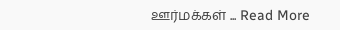ஊர்மக்கள் ... Read More